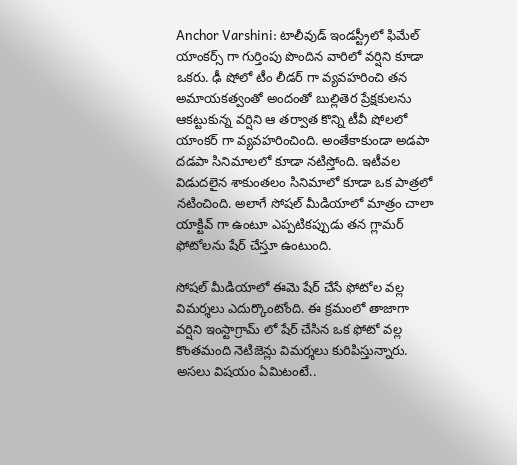Anchor Varshini: టాలీవుడ్ ఇండస్ట్రీలో ఫిమేల్ యాంకర్స్ గా గుర్తింపు పొందిన వారిలో వర్షిని కూడా ఒకరు. ఢీ షోలో టీం లీడర్ గా వ్యవహరించి తన అమాయకత్వంతో అందంతో బుల్లితెర ప్రేక్షకులను ఆకట్టుకున్న వర్షిని ఆ తర్వాత కొన్ని టీవీ షోలలో యాంకర్ గా వ్యవహరించింది. అంతేకాకుండా అడపా దడపా సినిమాలలో కూడా నటిస్తోంది. ఇటీవల విడుదలైన శాకుంతలం సినిమాలో కూడా ఒక పాత్రలో నటించింది. అలాగే సోషల్ మీడియాలో మాత్రం చాలా యాక్టివ్ గా ఉంటూ ఎప్పటికప్పుడు తన గ్లామర్ ఫోటోలను షేర్ చేస్తూ ఉంటుంది.

సోషల్ మీడియాలో ఈమె షేర్ చేసే ఫోటోల వల్ల విమర్శలు ఎదుర్కొంటోంది. ఈ క్రమంలో తాజాగా వర్షిని ఇంస్టాగ్రామ్ లో షేర్ చేసిన ఒక ఫోటో వల్ల కొంతమంది నెటిజెన్లు విమర్శలు కురిపిస్తున్నారు. అసలు విషయం ఏమిటంటే..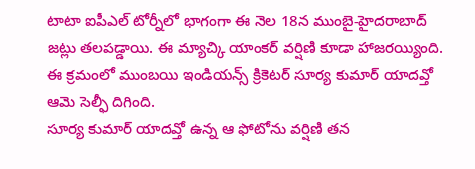టాటా ఐపీఎల్ టోర్నీలో భాగంగా ఈ నెల 18న ముంబై-హైదరాబాద్ జట్లు తలపడ్డాయి. ఈ మ్యాచ్కి యాంకర్ వర్షిణి కూడా హాజరయ్యింది. ఈ క్రమంలో ముంబయి ఇండియన్స్ క్రికెటర్ సూర్య కుమార్ యాదవ్తో ఆమె సెల్ఫీ దిగింది.
సూర్య కుమార్ యాదవ్తో ఉన్న ఆ ఫోటోను వర్షిణి తన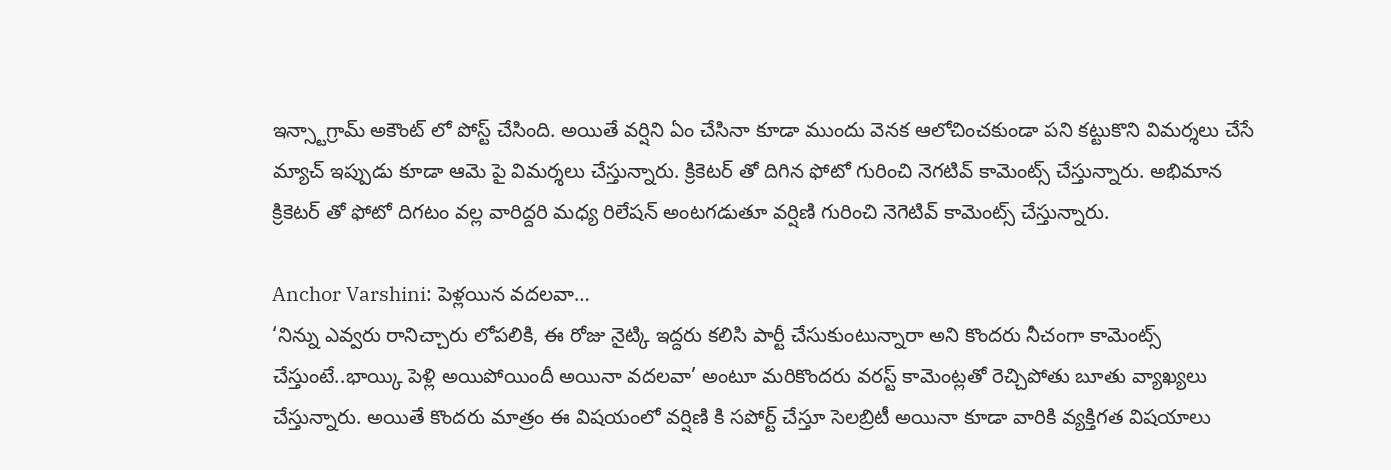ఇన్స్టాగ్రామ్ అకౌంట్ లో పోస్ట్ చేసింది. అయితే వర్షిని ఏం చేసినా కూడా ముందు వెనక ఆలోచించకుండా పని కట్టుకొని విమర్శలు చేసే మ్యాచ్ ఇప్పుడు కూడా ఆమె పై విమర్శలు చేస్తున్నారు. క్రికెటర్ తో దిగిన ఫోటో గురించి నెగటివ్ కామెంట్స్ చేస్తున్నారు. అభిమాన క్రికెటర్ తో ఫోటో దిగటం వల్ల వారిద్దరి మధ్య రిలేషన్ అంటగడుతూ వర్షిణి గురించి నెగెటివ్ కామెంట్స్ చేస్తున్నారు.

Anchor Varshini: పెళ్లయిన వదలవా…
‘నిన్ను ఎవ్వరు రానిచ్చారు లోపలికి, ఈ రోజు నైట్కి ఇద్దరు కలిసి పార్టీ చేసుకుంటున్నారా అని కొందరు నీచంగా కామెంట్స్ చేస్తుంటే..భాయ్కి పెళ్లి అయిపోయిందీ అయినా వదలవా’ అంటూ మరికొందరు వరస్ట్ కామెంట్లతో రెచ్చిపోతు బూతు వ్యాఖ్యలు చేస్తున్నారు. అయితే కొందరు మాత్రం ఈ విషయంలో వర్షిణి కి సపోర్ట్ చేస్తూ సెలబ్రిటీ అయినా కూడా వారికి వ్యక్తిగత విషయాలు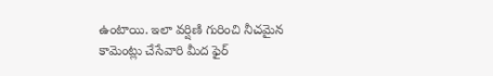ఉంటాయి. ఇలా వర్షిణి గురించి నీచమైన కామెంట్లు చేసేవారి మీద ఫైర్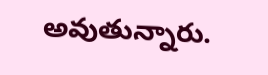అవుతున్నారు.